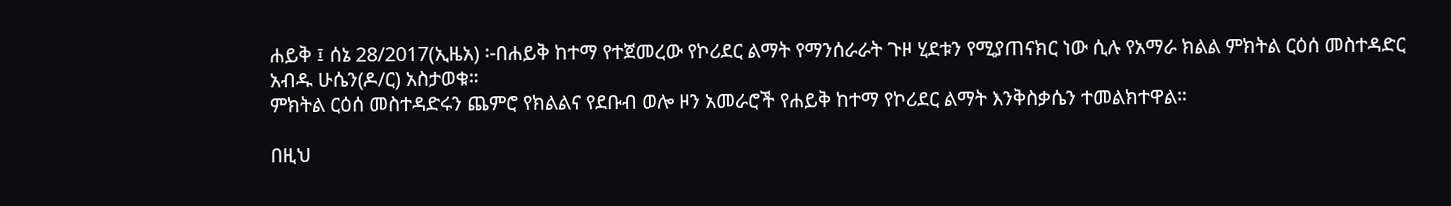ሐይቅ ፤ ሰኔ 28/2017(ኢዜአ) ፡-በሐይቅ ከተማ የተጀመረው የኮሪደር ልማት የማንሰራራት ጉዞ ሂደቱን የሚያጠናክር ነው ሲሉ የአማራ ክልል ምክትል ርዕሰ መስተዳድር አብዱ ሁሴን(ዶ/ር) አስታወቁ።
ምክትል ርዕሰ መስተዳድሩን ጨምሮ የክልልና የደቡብ ወሎ ዞን አመራሮች የሐይቅ ከተማ የኮሪደር ልማት እንቅስቃሴን ተመልክተዋል።

በዚህ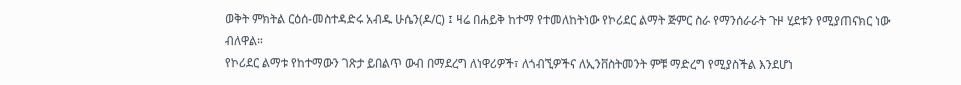ወቅት ምክትል ርዕሰ-መስተዳድሩ አብዱ ሁሴን(ዶ/ር) ፤ ዛሬ በሐይቅ ከተማ የተመለከትነው የኮሪደር ልማት ጅምር ስራ የማንሰራራት ጉዞ ሂደቱን የሚያጠናክር ነው ብለዋል።
የኮሪደር ልማቱ የከተማውን ገጽታ ይበልጥ ውብ በማደረግ ለነዋሪዎች፣ ለጎብኚዎችና ለኢንቨስትመንት ምቹ ማድረግ የሚያስችል እንደሆነ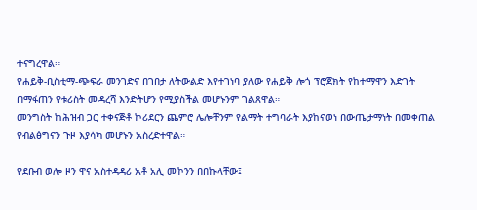ተናግረዋል።
የሐይቅ-ቢስቲማ-ጭፍራ መንገድና በገበታ ለትውልድ እየተገነባ ያለው የሐይቅ ሎጎ ፕሮጀክት የከተማዋን እድገት በማፋጠን የቱሪስት መዳረሻ እንድትሆን የሚያስችል መሆኑንም ገልጸዋል።
መንግስት ከሕዝብ ጋር ተቀናጅቶ ኮሪደርን ጨምሮ ሌሎቸንም የልማት ተግባራት እያከናወነ በውጤታማነት በመቀጠል የብልፅግናን ጉዞ እያሳካ መሆኑን አስረድተዋል።

የደቡብ ወሎ ዞን ዋና አስተዳዳሪ አቶ አሊ መኮንን በበኩላቸው፤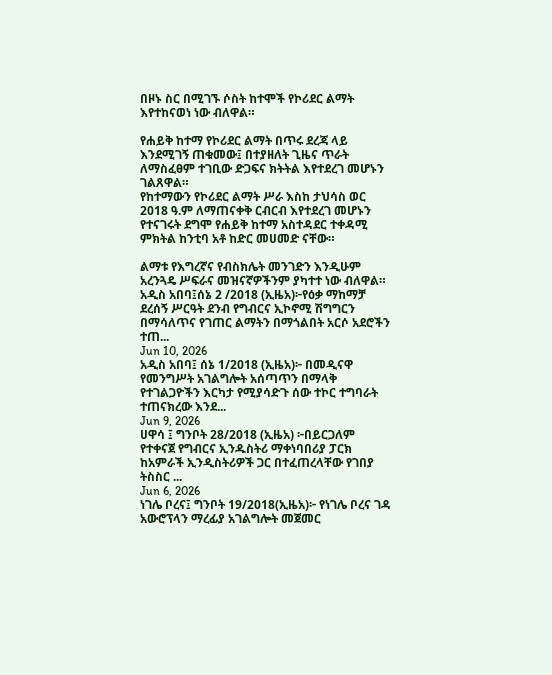በዞኑ ስር በሚገኙ ሶስት ከተሞች የኮሪደር ልማት እየተከናወነ ነው ብለዋል።

የሐይቅ ከተማ የኮሪደር ልማት በጥሩ ደረጃ ላይ እንደሚገኝ ጠቁመው፤ በተያዘለት ጊዜና ጥራት ለማስፈፀም ተገቢው ድጋፍና ክትትል እየተደረገ መሆኑን ገልጸዋል።
የከተማውን የኮሪደር ልማት ሥራ እስከ ታህሳስ ወር 2018 ዓ.ም ለማጠናቀቅ ርብርብ እየተደረገ መሆኑን የተናገሩት ደግሞ የሐይቅ ከተማ አስተዳደር ተቀዳሚ ምክትል ከንቲባ አቶ ከድር መሀመድ ናቸው።

ልማቱ የእግረኛና የብስክሌት መንገድን እንዲሁም አረንጓዴ ሥፍራና መዝናኛዎችንም ያካተተ ነው ብለዋል።
አዲስ አበባ፤ሰኔ 2 /2018 (ኢዜአ)፦የዕቃ ማከማቻ ደረሰኝ ሥርዓት ደንብ የግብርና ኢኮኖሚ ሽግግርን በማሳለጥና የገጠር ልማትን በማጎልበት አርሶ አደሮችን ተጠ...
Jun 10, 2026
አዲስ አበባ፤ ሰኔ 1/2018 (ኢዜአ)፦ በመዲናዋ የመንግሥት አገልግሎት አሰጣጥን በማላቅ የተገልጋዮችን እርካታ የሚያሳድጉ ሰው ተኮር ተግባራት ተጠናክረው እንደ...
Jun 9, 2026
ሀዋሳ ፤ ግንቦት 28/2018 (ኢዜአ) ፦በይርጋለም የተቀናጀ የግብርና ኢንዱስትሪ ማቀነባበሪያ ፓርክ ከአምራች ኢንዲስትሪዎች ጋር በተፈጠረላቸው የገበያ ትስስር ...
Jun 6, 2026
ነገሌ ቦረና፤ ግንቦት 19/2018(ኢዜአ)፦ የነገሌ ቦረና ገዳ አውሮፕላን ማረፊያ አገልግሎት መጀመር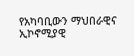የአካባቢውን ማህበራዊና ኢኮኖሚያዊ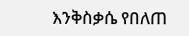እንቅስቃሴ የበለጠ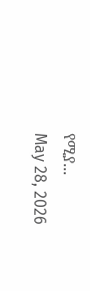የሚያ...
May 28, 2026